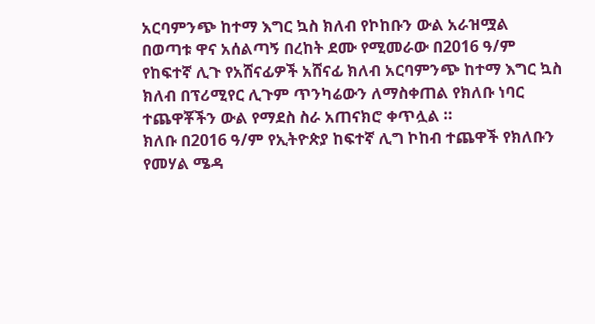አርባምንጭ ከተማ እግር ኳስ ክለብ የኮከቡን ውል አራዝሟል
በወጣቱ ዋና አሰልጣኝ በረከት ደሙ የሚመራው በ2016 ዓ/ም የከፍተኛ ሊጉ የአሸናፊዎች አሸናፊ ክለብ አርባምንጭ ከተማ እግር ኳስ ክለብ በፕሪሚየር ሊጉም ጥንካሬውን ለማስቀጠል የክለቡ ነባር ተጨዋቾችን ውል የማደስ ስራ አጠናክሮ ቀጥሏል ።
ክለቡ በ2016 ዓ/ም የኢትዮጵያ ከፍተኛ ሊግ ኮከብ ተጨዋች የክለቡን የመሃል ሜዳ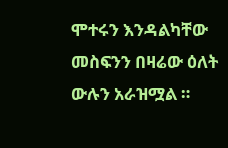ሞተሩን እንዳልካቸው መስፍንን በዛሬው ዕለት ውሉን አራዝሟል ።